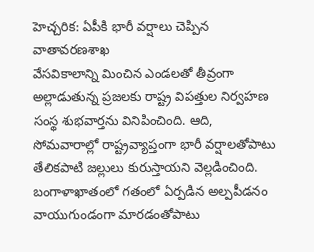హెచ్చరిక: ఏపీకి భారీ వర్షాలు చెప్పిన వాతావరణశాఖ
వేసవికాలాన్ని మించిన ఎండలతో తీవ్రంగా అల్లాడుతున్న ప్రజలకు రాష్ట్ర విపత్తుల నిర్వహణ సంస్థ శుభవార్తను వినిపించింది. ఆది, సోమవారాల్లో రాష్ట్రవ్యాప్తంగా భారీ వర్షాలతోపాటు తేలికపాటి జల్లులు కురుస్తాయని వెల్లడించింది. బంగాళాఖాతంలో గతంలో ఏర్పడిన అల్పపీడనం వాయుగుండంగా మారడంతోపాటు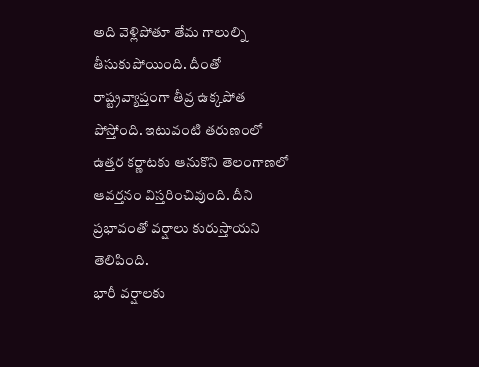అది వెళ్లిపోతూ తేమ గాలుల్ని తీసుకుపోయింది. దీంతో రాష్ట్రవ్యాప్తంగా తీవ్ర ఉక్కపోత పోస్తోంది. ఇటువంటి తరుణంలో ఉత్తర కర్ణాటకు ఆనుకొని తెలంగాణలో ఆవర్తనం విస్తరించివుంది. దీని ప్రభావంతో వర్షాలు కురుస్తాయని తెలిపింది.
భారీ వర్షాలకు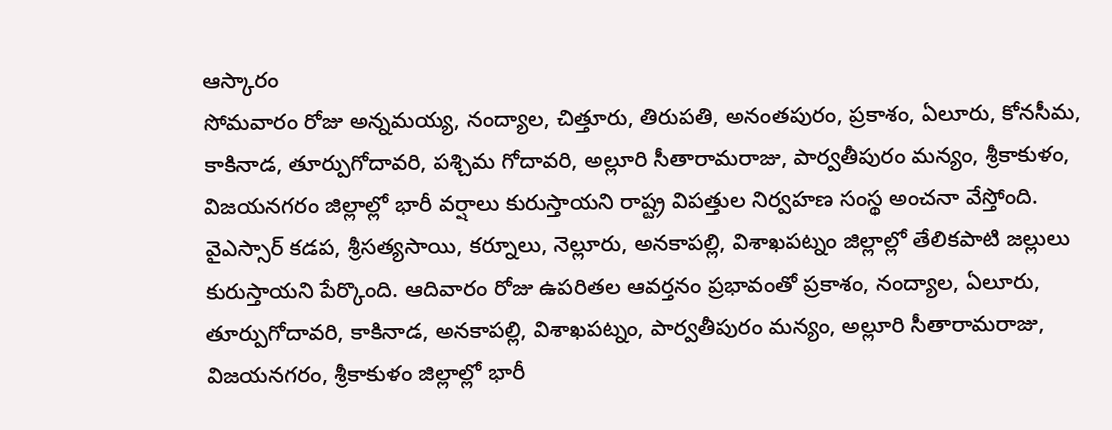ఆస్కారం
సోమవారం రోజు అన్నమయ్య, నంద్యాల, చిత్తూరు, తిరుపతి, అనంతపురం, ప్రకాశం, ఏలూరు, కోనసీమ, కాకినాడ, తూర్పుగోదావరి, పశ్చిమ గోదావరి, అల్లూరి సీతారామరాజు, పార్వతీపురం మన్యం, శ్రీకాకుళం, విజయనగరం జిల్లాల్లో భారీ వర్షాలు కురుస్తాయని రాష్ట్ర విపత్తుల నిర్వహణ సంస్థ అంచనా వేస్తోంది. వైఎస్సార్ కడప, శ్రీసత్యసాయి, కర్నూలు, నెల్లూరు, అనకాపల్లి, విశాఖపట్నం జిల్లాల్లో తేలికపాటి జల్లులు కురుస్తాయని పేర్కొంది. ఆదివారం రోజు ఉపరితల ఆవర్తనం ప్రభావంతో ప్రకాశం, నంద్యాల, ఏలూరు, తూర్పుగోదావరి, కాకినాడ, అనకాపల్లి, విశాఖపట్నం, పార్వతీపురం మన్యం, అల్లూరి సీతారామరాజు, విజయనగరం, శ్రీకాకుళం జిల్లాల్లో భారీ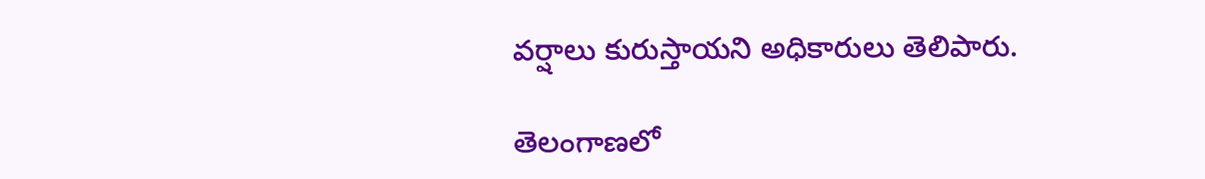వర్షాలు కురుస్తాయని అధికారులు తెలిపారు.

తెలంగాణలో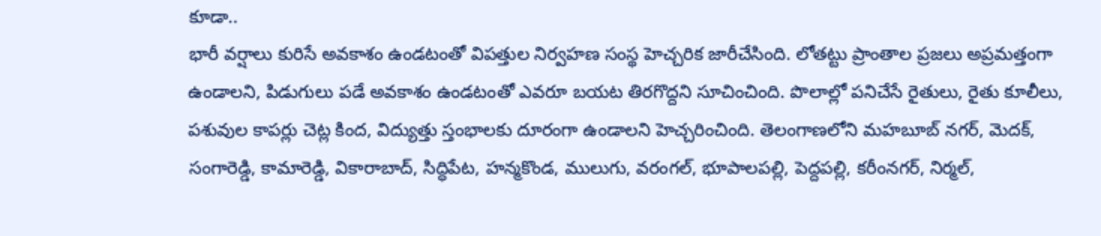కూడా..
భారీ వర్షాలు కురిసే అవకాశం ఉండటంతో విపత్తుల నిర్వహణ సంస్థ హెచ్చరిక జారీచేసింది. లోతట్టు ప్రాంతాల ప్రజలు అప్రమత్తంగా ఉండాలని, పిడుగులు పడే అవకాశం ఉండటంతో ఎవరూ బయట తిరగొద్దని సూచించింది. పొలాల్లో పనిచేసే రైతులు, రైతు కూలీలు, పశువుల కాపర్లు చెట్ల కింద, విద్యుత్తు స్తంభాలకు దూరంగా ఉండాలని హెచ్చరించింది. తెలంగాణలోని మహబూబ్ నగర్, మెదక్, సంగారెడ్డి, కామారెడ్డి, వికారాబాద్, సిద్ధిపేట, హన్మకొండ, ములుగు, వరంగల్, భూపాలపల్లి, పెద్దపల్లి, కరీంనగర్, నిర్మల్,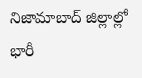నిజామాబాద్ జిల్లాల్లో భారీ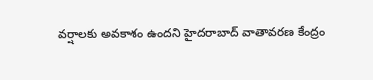వర్షాలకు అవకాశం ఉందని హైదరాబాద్ వాతావరణ కేంద్రం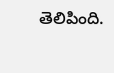తెలిపింది.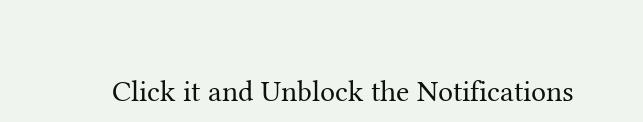Click it and Unblock the Notifications